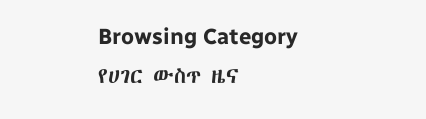Browsing Category
የሀገር ውስጥ ዜና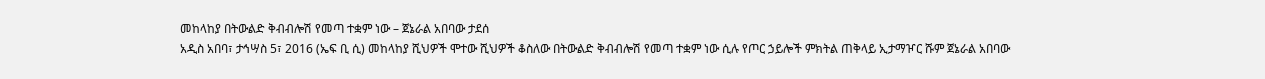መከላከያ በትውልድ ቅብብሎሽ የመጣ ተቋም ነው – ጀኔራል አበባው ታደሰ
አዲስ አበባ፣ ታኅሣስ 5፣ 2016 (ኤፍ ቢ ሲ) መከላከያ ሺህዎች ሞተው ሺህዎች ቆስለው በትውልድ ቅብብሎሽ የመጣ ተቋም ነው ሲሉ የጦር ኃይሎች ምክትል ጠቅላይ ኢታማዦር ሹም ጀኔራል አበባው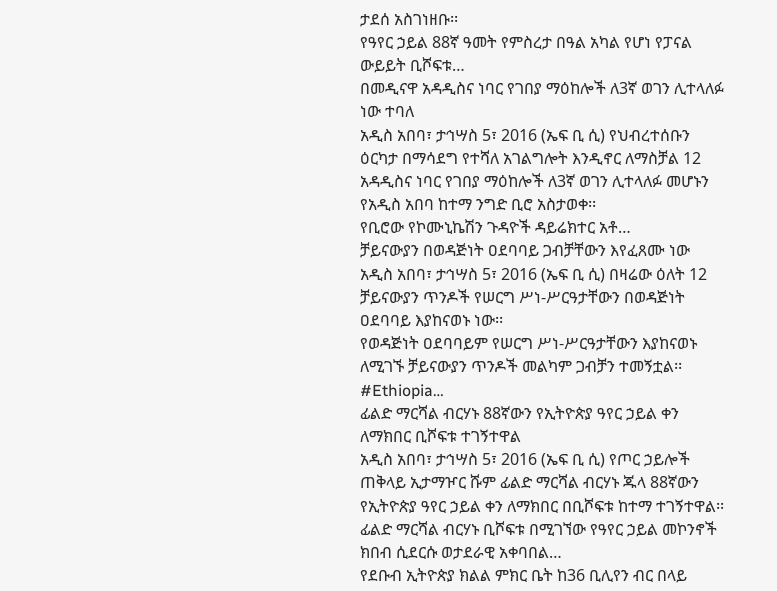ታደሰ አስገነዘቡ፡፡
የዓየር ኃይል 88ኛ ዓመት የምስረታ በዓል አካል የሆነ የፓናል ውይይት ቢሾፍቱ…
በመዲናዋ አዳዲስና ነባር የገበያ ማዕከሎች ለ3ኛ ወገን ሊተላለፉ ነው ተባለ
አዲስ አበባ፣ ታኅሣስ 5፣ 2016 (ኤፍ ቢ ሲ) የህብረተሰቡን ዕርካታ በማሳደግ የተሻለ አገልግሎት እንዲኖር ለማስቻል 12 አዳዲስና ነባር የገበያ ማዕከሎች ለ3ኛ ወገን ሊተላለፉ መሆኑን የአዲስ አበባ ከተማ ንግድ ቢሮ አስታወቀ፡፡
የቢሮው የኮሙኒኬሽን ጉዳዮች ዳይሬክተር አቶ…
ቻይናውያን በወዳጅነት ዐደባባይ ጋብቻቸውን እየፈጸሙ ነው
አዲስ አበባ፣ ታኅሣስ 5፣ 2016 (ኤፍ ቢ ሲ) በዛሬው ዕለት 12 ቻይናውያን ጥንዶች የሠርግ ሥነ-ሥርዓታቸውን በወዳጅነት ዐደባባይ እያከናወኑ ነው፡፡
የወዳጅነት ዐደባባይም የሠርግ ሥነ-ሥርዓታቸውን እያከናወኑ ለሚገኙ ቻይናውያን ጥንዶች መልካም ጋብቻን ተመኝቷል፡፡
#Ethiopia…
ፊልድ ማርሻል ብርሃኑ 88ኛውን የኢትዮጵያ ዓየር ኃይል ቀን ለማክበር ቢሾፍቱ ተገኝተዋል
አዲስ አበባ፣ ታኅሣስ 5፣ 2016 (ኤፍ ቢ ሲ) የጦር ኃይሎች ጠቅላይ ኢታማዦር ሹም ፊልድ ማርሻል ብርሃኑ ጁላ 88ኛውን የኢትዮጵያ ዓየር ኃይል ቀን ለማክበር በቢሾፍቱ ከተማ ተገኝተዋል፡፡
ፊልድ ማርሻል ብርሃኑ ቢሾፍቱ በሚገኘው የዓየር ኃይል መኮንኖች ክበብ ሲደርሱ ወታደራዊ አቀባበል…
የደቡብ ኢትዮጵያ ክልል ምክር ቤት ከ36 ቢሊየን ብር በላይ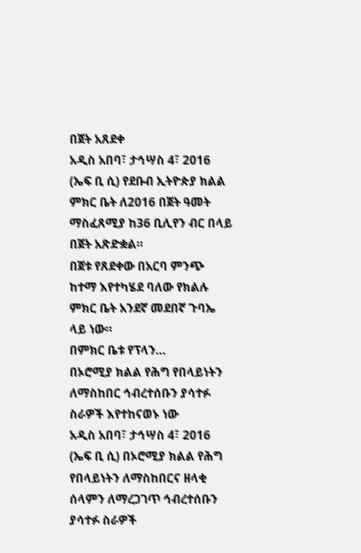በጀት አጸደቀ
አዲስ አበባ፣ ታኅሣስ 4፣ 2016 (ኤፍ ቢ ሲ) የደቡብ ኢትዮጵያ ክልል ምክር ቤት ለ2016 በጀት ዓመት ማስፈጸሚያ ከ36 ቢሊየን ብር በላይ በጀት አጽድቋል።
በጀቱ የጸደቀው በአርባ ምንጭ ከተማ እየተካሄደ ባለው የክልሉ ምክር ቤት አንደኛ መደበኛ ጉባኤ ላይ ነው።
በምክር ቤቱ የፕላን…
በኦሮሚያ ክልል የሕግ የበላይነትን ለማስከበር ኅብረተሰቡን ያሳተፉ ስራዎች እየተከናወኑ ነው
አዲስ አበባ፣ ታኅሣስ 4፣ 2016 (ኤፍ ቢ ሲ) በኦሮሚያ ክልል የሕግ የበላይነትን ለማስከበርና ዘላቂ ሰላምን ለማረጋገጥ ኅብረተሰቡን ያሳተፉ ስራዎች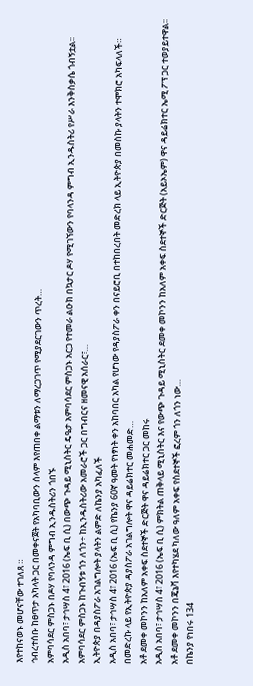እየተከናወኑ መሆናቸው ተገለጸ ።
ኅብረተሰቡ ከፀጥታ አካላት ጋር በመቀናጀት የአካባቢውን ሰላም እየጠበቀ ልማቱን ለማረጋገጥ የሚያደርገውን ጥረት…
አምባሳደር ምስጋኑ በዶሃ የባላንዳ ምግብ ኢንዱስትሪን ጎበኙ
አዲስ አበባ፣ ታኅሣስ 4፣ 2016 (ኤፍ ቢ ሲ) በውጭ ጉዳይ ሚኒስትር ዴዔታ አምባሳደር ምስጋኑ አርጋ የተመራ ልዑክ በኳታር ዶሃ የሚገኘውን የባላንዳ ምግብ ኢንዱስትሪ የሥራ እንቅስቃሴ ጎብኝቷል፡፡
አምባሳደር ምስጋኑ ከጉብኝቱ ጎን ለጎን÷ ከኢንዱስትሪው አመራሮች ጋር በግብርና ዘመናዊ አሰራር፣…
ኢትዮጵያ በዳያስፖራ አገልግሎት ያላትን ልምድ ለኬንያ አካፈለች
አዲስ አበባ፣ ታኅሣስ 4፣ 2016 (ኤፍ ቢ ሲ) የኬንያ 60ኛ ዓመት የነፃነት ቀን አከባበር አካል የሆነው የዳያስፖራ ቀን በናይሮቢ በተከበረበት መድረክ ላይ ኢትዮጵያ በመስኩ ያላትን ተሞክሮ አካፍላለች።
በመድረኩ ላይ የኢትዮጵያ ዳያስፖራ አገልግሎት ዋና ዳይሬክተር መሐመድ…
አቶ ደመቀ መኮንን ከአለም አቀፍ ስደተኞች ድርጅት ዋና ዳይሬክተር ጋር መከሩ
አዲስ አበባ፣ ታኅሣስ 4፣ 2016 (ኤፍ ቢ ሲ) ምክትል ጠቅላይ ሚኒስትር እና የውጭ ጉዳይ ሚኒስትር ደመቀ መኮንን ከአለም አቀፍ ስደተኞች ድርጅት (አይኦኤም) ዋና ዳይሬክተር ኤሚ ፖፕ ጋር ተወያይተዋል፡፡
አቶ ደመቀ መኮንን በጄኔቫ እየተካሄደ ካለው ዓለም አቀፍ የስደተኞች ፎረም ጎን ለጎን ነው…
በኬንያ የነበሩ 134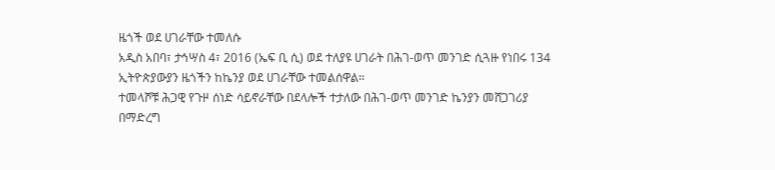ዜጎች ወደ ሀገራቸው ተመለሱ
አዲስ አበባ፣ ታኅሣስ 4፣ 2016 (ኤፍ ቢ ሲ) ወደ ተለያዩ ሀገራት በሕገ-ወጥ መንገድ ሲጓዙ የነበሩ 134 ኢትዮጵያውያን ዜጎችን ከኬንያ ወደ ሀገራቸው ተመልሰዋል፡፡
ተመላሾቹ ሕጋዊ የጉዞ ሰነድ ሳይኖራቸው በደላሎች ተታለው በሕገ-ወጥ መንገድ ኬንያን መሸጋገሪያ በማድረግ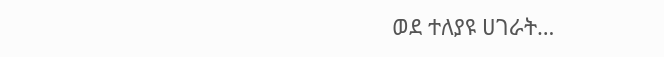ወደ ተለያዩ ሀገራት…